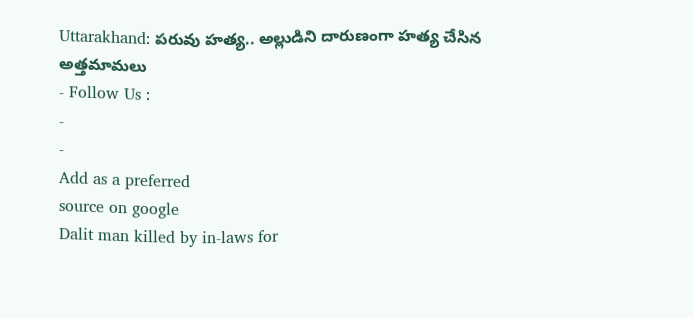Uttarakhand: పరువు హత్య.. అల్లుడిని దారుణంగా హత్య చేసిన అత్తమామలు
- Follow Us :
-
-
Add as a preferred
source on google
Dalit man killed by in-laws for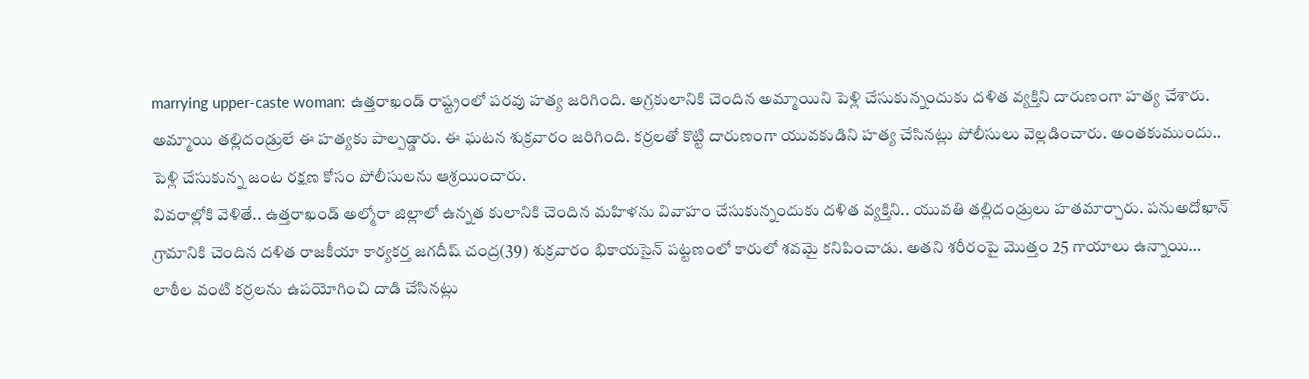marrying upper-caste woman: ఉత్తరాఖండ్ రాష్ట్రంలో పరవు హత్య జరిగింది. అగ్రకులానికి చెందిన అమ్మాయిని పెళ్లి చేసుకున్నందుకు దళిత వ్యక్తిని దారుణంగా హత్య చేశారు. అమ్మాయి తల్లిదండ్రులే ఈ హత్యకు పాల్పడ్డారు. ఈ ఘటన శుక్రవారం జరిగింది. కర్రలతో కొట్టి దారుణంగా యువకుడిని హత్య చేసినట్లు పోలీసులు వెల్లడించారు. అంతకుముందు.. పెళ్లి చేసుకున్న జంట రక్షణ కోసం పోలీసులను ఆశ్రయించారు.
వివరాల్లోకి వెళితే.. ఉత్తరాఖండ్ అల్మోరా జిల్లాలో ఉన్నత కులానికి చెందిన మహిళను వివాహం చేసుకున్నందుకు దళిత వ్యక్తిని.. యువతి తల్లిదండ్రులు హతమార్చారు. పనుఅదోఖాన్ గ్రామానికి చెందిన దళిత రాజకీయా కార్యకర్త జగదీష్ చంద్ర(39) శుక్రవారం భికాయసైన్ పట్టణంలో కారులో శవమై కనిపించాడు. అతని శరీరంపై మొత్తం 25 గాయాలు ఉన్నాయి… లాఠీల వంటి కర్రలను ఉపయోగించి దాడి చేసినట్లు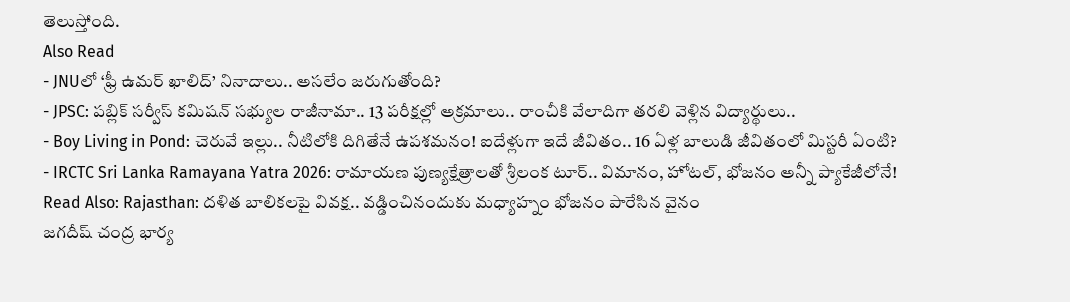తెలుస్తోంది.
Also Read
- JNUలో ‘ఫ్రీ ఉమర్ ఖాలిద్’ నినాదాలు.. అసలేం జరుగుతోంది?
- JPSC: పబ్లిక్ సర్వీస్ కమిషన్ సభ్యుల రాజీనామా.. 13 పరీక్షల్లో అక్రమాలు.. రాంచీకి వేలాదిగా తరలి వెళ్లిన విద్యార్థులు..
- Boy Living in Pond: చెరువే ఇల్లు.. నీటిలోకి దిగితేనే ఉపశమనం! ఐదేళ్లుగా ఇదే జీవితం.. 16 ఏళ్ల బాలుడి జీవితంలో మిస్టరీ ఏంటి?
- IRCTC Sri Lanka Ramayana Yatra 2026: రామాయణ పుణ్యక్షేత్రాలతో శ్రీలంక టూర్.. విమానం, హోటల్, భోజనం అన్నీ ప్యాకేజీలోనే!
Read Also: Rajasthan: దళిత బాలికలపై వివక్ష.. వడ్డించినందుకు మధ్యాహ్నం భోజనం పారేసిన వైనం
జగదీష్ చంద్ర భార్య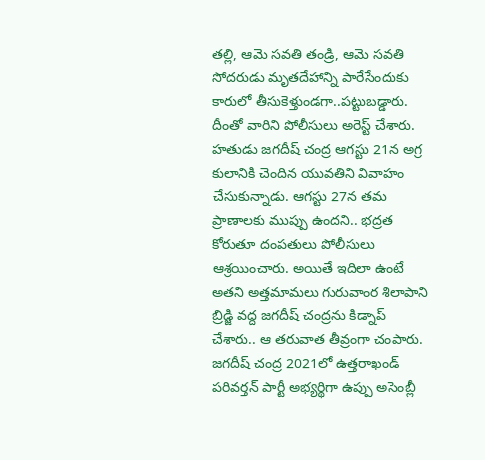తల్లి, ఆమె సవతి తండ్రి, ఆమె సవతి సోదరుడు మృతదేహాన్ని పారేసేందుకు కారులో తీసుకెళ్తుండగా..పట్టుబడ్డారు. దీంతో వారిని పోలీసులు అరెస్ట్ చేశారు. హతుడు జగదీష్ చంద్ర ఆగస్టు 21న అగ్ర కులానికి చెందిన యువతిని వివాహం చేసుకున్నాడు. ఆగస్టు 27న తమ ప్రాణాలకు ముప్పు ఉందని.. భద్రత కోరుతూ దంపతులు పోలీసులు ఆశ్రయించారు. అయితే ఇదిలా ఉంటే అతని అత్తమామలు గురువాంర శిలాపాని బ్రిడ్జి వద్ద జగదీష్ చంద్రను కిడ్నాప్ చేశారు.. ఆ తరువాత తీవ్రంగా చంపారు.
జగదీష్ చంద్ర 2021లో ఉత్తరాఖండ్ పరివర్తన్ పార్టీ అభ్యర్థిగా ఉప్పు అసెంబ్లీ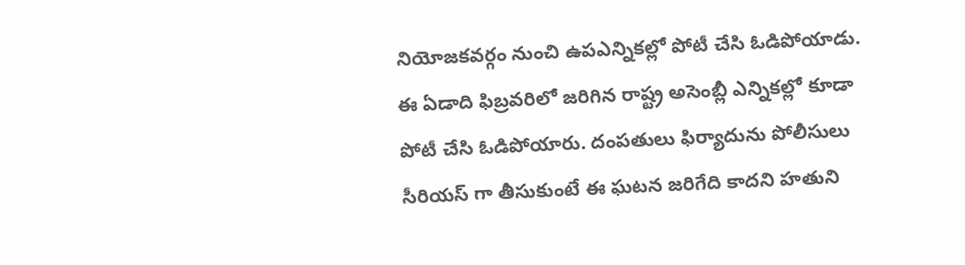నియోజకవర్గం నుంచి ఉపఎన్నికల్లో పోటీ చేసి ఓడిపోయాడు. ఈ ఏడాది ఫిబ్రవరిలో జరిగిన రాష్ట్ర అసెంబ్లీ ఎన్నికల్లో కూడా పోటీ చేసి ఓడిపోయారు. దంపతులు ఫిర్యాదును పోలీసులు సీరియస్ గా తీసుకుంటే ఈ ఘటన జరిగేది కాదని హతుని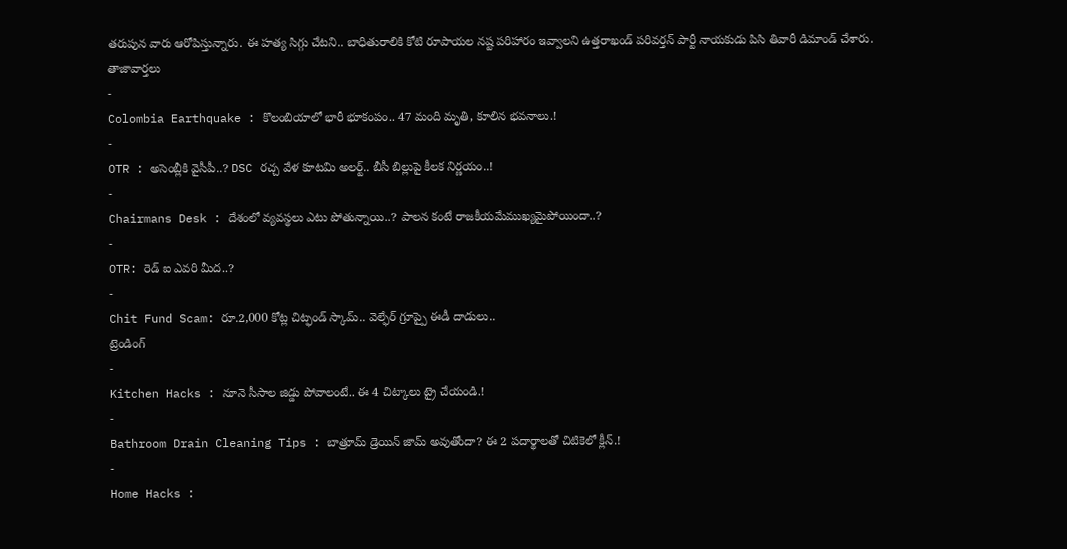తరుపున వారు ఆరోపిస్తున్నారు. ఈ హత్య సిగ్గు చేటని.. బాధితురాలికి కోటి రూపాయల నష్ట పరిహారం ఇవ్వాలని ఉత్తరాఖండ్ పరివర్తన్ పార్టీ నాయకుడు పిసి తివారీ డిమాండ్ చేశారు.
తాజావార్తలు
-
Colombia Earthquake : కొలంబియాలో భారీ భూకంపం.. 47 మంది మృతి, కూలిన భవనాలు.!
-
OTR : అసెంబ్లీకి వైసీపీ..? DSC రచ్చ వేళ కూటమి అలర్ట్.. బీసీ బిల్లుపై కీలక నిర్ణయం..!
-
Chairmans Desk : దేశంలో వ్యవస్థలు ఎటు పోతున్నాయి..? పాలన కంటే రాజకీయమేముఖ్యమైపోయిందా..?
-
OTR: రెడ్ ఐ ఎవరి మీద..?
-
Chit Fund Scam: రూ.2,000 కోట్ల చిట్ఫండ్ స్కామ్.. వెల్ఫేర్ గ్రూప్పై ఈడీ దాడులు..
ట్రెండింగ్
-
Kitchen Hacks : నూనె సీసాల జిడ్డు పోవాలంటే.. ఈ 4 చిట్కాలు ట్రై చేయండి.!
-
Bathroom Drain Cleaning Tips : బాత్రూమ్ డ్రెయిన్ జామ్ అవుతోందా? ఈ 2 పదార్థాలతో చిటికెలో క్లీన్.!
-
Home Hacks :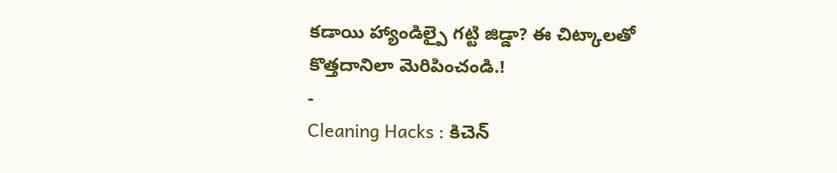కడాయి హ్యాండిల్పై గట్టి జిడ్డా? ఈ చిట్కాలతో కొత్తదానిలా మెరిపించండి.!
-
Cleaning Hacks : కిచెన్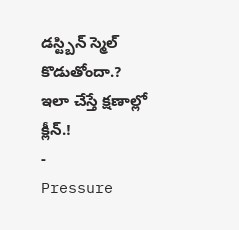డస్ట్బిన్ స్మెల్ కొడుతోందా.? ఇలా చేస్తే క్షణాల్లో క్లీన్.!
-
Pressure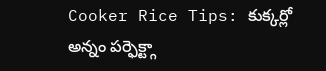Cooker Rice Tips: కుక్కర్లో అన్నం పర్ఫెక్ట్గా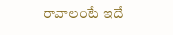రావాలంటే ఇదే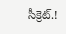సీక్రెట్.!